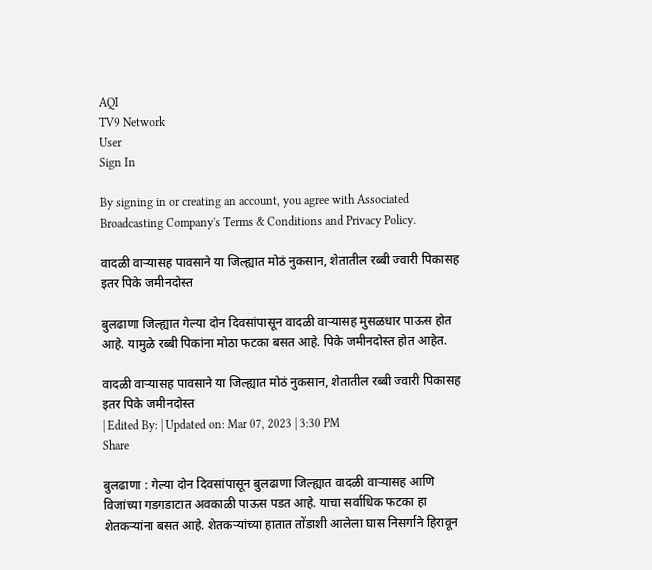AQI
TV9 Network
User
Sign In

By signing in or creating an account, you agree with Associated Broadcasting Company's Terms & Conditions and Privacy Policy.

वादळी वाऱ्यासह पावसाने या जिल्ह्यात मोठं नुकसान, शेतातील रब्बी ज्वारी पिकासह इतर पिके जमीनदोस्त

बुलढाणा जिल्ह्यात गेल्या दोन दिवसांपासून वादळी वाऱ्यासह मुसळधार पाऊस होत आहे. यामुळे रब्बी पिकांना मोठा फटका बसत आहे. पिके जमीनदोस्त होत आहेत.

वादळी वाऱ्यासह पावसाने या जिल्ह्यात मोठं नुकसान, शेतातील रब्बी ज्वारी पिकासह इतर पिके जमीनदोस्त
| Edited By: | Updated on: Mar 07, 2023 | 3:30 PM
Share

बुलढाणा : गेल्या दोन दिवसांपासून बुलढाणा जिल्ह्यात वादळी वाऱ्यासह आणि विजांच्या गडगडाटात अवकाळी पाऊस पडत आहे. याचा सर्वाधिक फटका हा शेतकऱ्यांना बसत आहे. शेतकऱ्यांच्या हातात तोंडाशी आलेला घास निसर्गाने हिरावून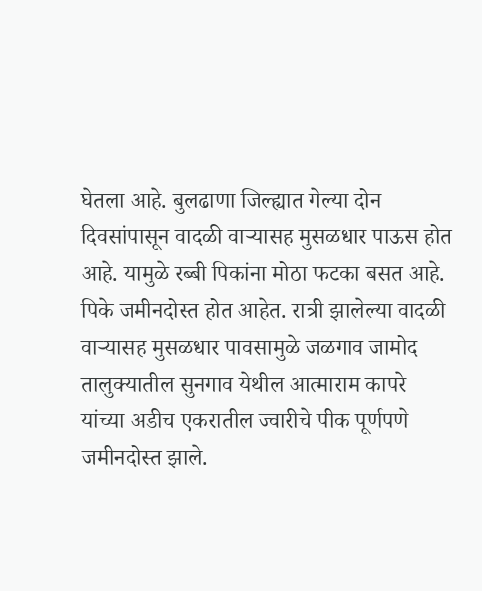घेतला आहे. बुलढाणा जिल्ह्यात गेल्या दोन दिवसांपासून वादळी वाऱ्यासह मुसळधार पाऊस होत आहे. यामुळे रब्बी पिकांना मोठा फटका बसत आहे. पिके जमीनदोस्त होत आहेत. रात्री झालेल्या वादळी वाऱ्यासह मुसळधार पावसामुळे जळगाव जामोद तालुक्यातील सुनगाव येथील आत्माराम कापरे यांच्या अडीच एकरातील ज्वारीचे पीक पूर्णपणे जमीनदोस्त झाले.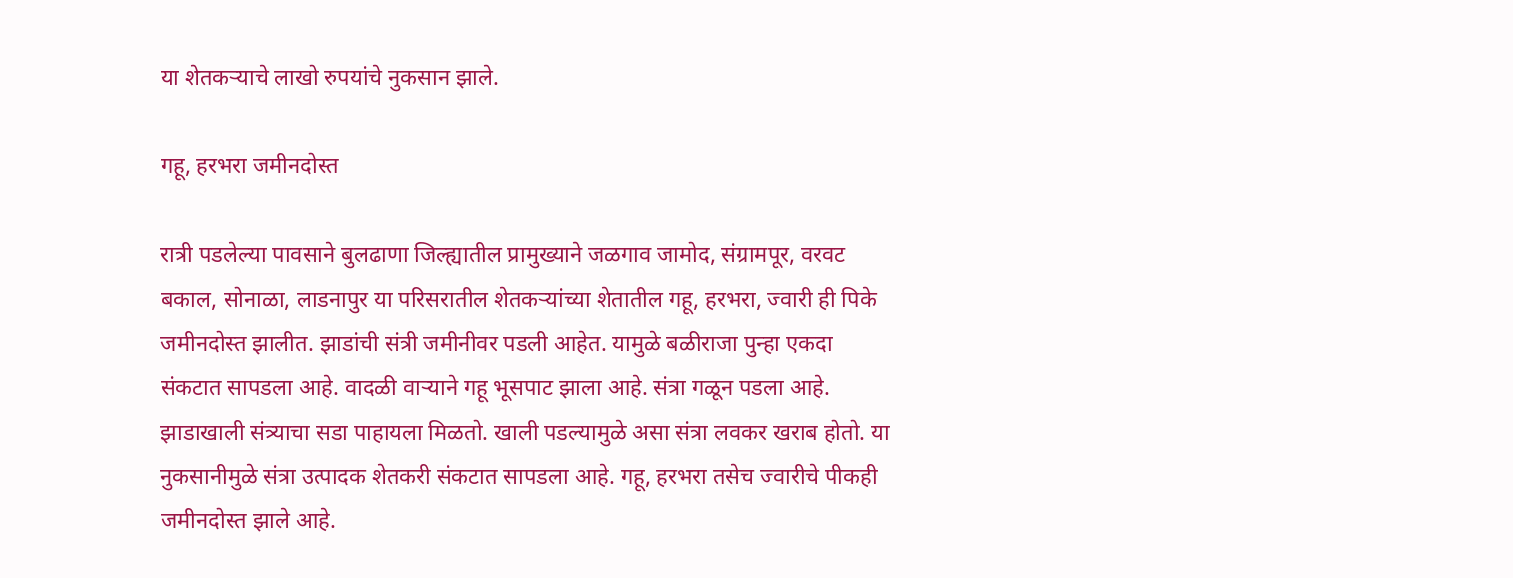या शेतकऱ्याचे लाखो रुपयांचे नुकसान झाले.

गहू, हरभरा जमीनदोस्त

रात्री पडलेल्या पावसाने बुलढाणा जिल्ह्यातील प्रामुख्याने जळगाव जामोद, संग्रामपूर, वरवट बकाल, सोनाळा, लाडनापुर या परिसरातील शेतकऱ्यांच्या शेतातील गहू, हरभरा, ज्वारी ही पिके जमीनदोस्त झालीत. झाडांची संत्री जमीनीवर पडली आहेत. यामुळे बळीराजा पुन्हा एकदा संकटात सापडला आहे. वादळी वाऱ्याने गहू भूसपाट झाला आहे. संत्रा गळून पडला आहे. झाडाखाली संत्र्याचा सडा पाहायला मिळतो. खाली पडल्यामुळे असा संत्रा लवकर खराब होतो. या नुकसानीमुळे संत्रा उत्पादक शेतकरी संकटात सापडला आहे. गहू, हरभरा तसेच ज्वारीचे पीकही जमीनदोस्त झाले आहे.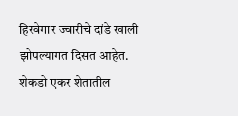हिरवेगार ज्वारीचे दांडे खाली झोपल्यागत दिसत आहेत. शेकडो एकर शेतातील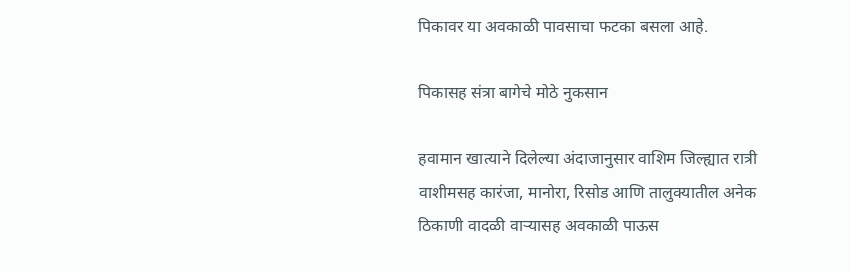पिकावर या अवकाळी पावसाचा फटका बसला आहे.

पिकासह संत्रा बागेचे मोठे नुकसान

हवामान खात्याने दिलेल्या अंदाजानुसार वाशिम जिल्ह्यात रात्री वाशीमसह कारंजा, मानोरा, रिसोड आणि तालुक्यातील अनेक ठिकाणी वादळी वाऱ्यासह अवकाळी पाऊस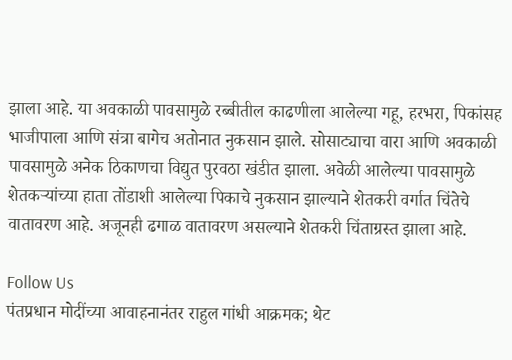झाला आहे. या अवकाळी पावसामुळे रब्बीतील काढणीला आलेल्या गहू, हरभरा, पिकांसह भाजीपाला आणि संत्रा बागेच अतोनात नुकसान झाले. सोसाट्याचा वारा आणि अवकाळी पावसामुळे अनेक ठिकाणचा विद्युत पुरवठा खंडीत झाला. अवेळी आलेल्या पावसामुळे शेतकऱ्यांच्या हाता तोंडाशी आलेल्या पिकाचे नुकसान झाल्याने शेतकरी वर्गात चिंतेचे वातावरण आहे. अजूनही ढगाळ वातावरण असल्याने शेतकरी चिंताग्रस्त झाला आहे.

Follow Us
पंतप्रधान मोदींच्या आवाहनानंतर राहुल गांधी आक्रमक; थेट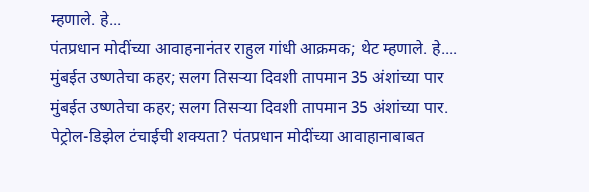म्हणाले. हे...
पंतप्रधान मोदींच्या आवाहनानंतर राहुल गांधी आक्रमक; थेट म्हणाले. हे....
मुंबईत उष्णतेचा कहर; सलग तिसऱ्या दिवशी तापमान 35 अंशांच्या पार
मुंबईत उष्णतेचा कहर; सलग तिसऱ्या दिवशी तापमान 35 अंशांच्या पार.
पेट्रोल-डिझेल टंचाईची शक्यता? पंतप्रधान मोदींच्या आवाहानाबाबत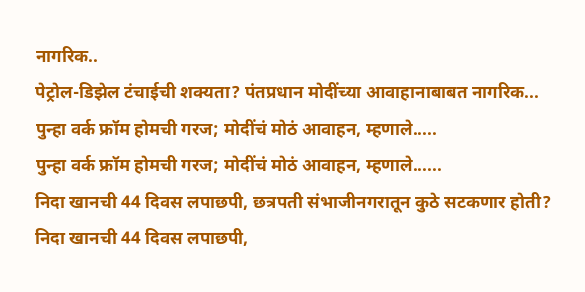नागरिक..
पेट्रोल-डिझेल टंचाईची शक्यता? पंतप्रधान मोदींच्या आवाहानाबाबत नागरिक...
पुन्हा वर्क फ्रॉम होमची गरज; मोदींचं मोठं आवाहन, म्हणाले.....
पुन्हा वर्क फ्रॉम होमची गरज; मोदींचं मोठं आवाहन, म्हणाले......
निदा खानची 44 दिवस लपाछपी, छत्रपती संभाजीनगरातून कुठे सटकणार होती?
निदा खानची 44 दिवस लपाछपी,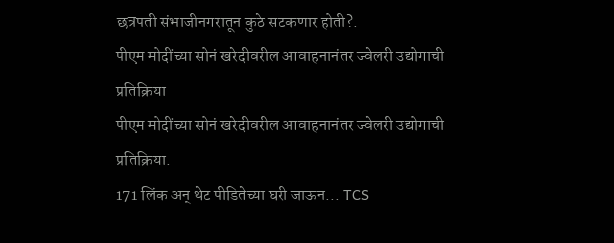छत्रपती संभाजीनगरातून कुठे सटकणार होती?.
पीएम मोदींच्या सोनं खरेदीवरील आवाहनानंतर ज्वेलरी उद्योगाची प्रतिक्रिया
पीएम मोदींच्या सोनं खरेदीवरील आवाहनानंतर ज्वेलरी उद्योगाची प्रतिक्रिया.
171 लिंक अन् थेट पीडितेच्या घरी जाऊन... TCS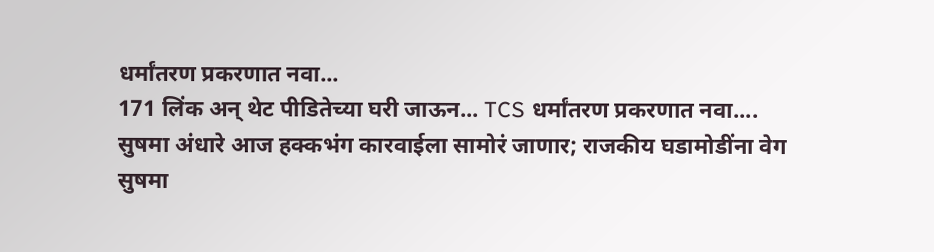धर्मांतरण प्रकरणात नवा...
171 लिंक अन् थेट पीडितेच्या घरी जाऊन... TCS धर्मांतरण प्रकरणात नवा....
सुषमा अंधारे आज हक्कभंग कारवाईला सामोरं जाणार; राजकीय घडामोडींना वेग
सुषमा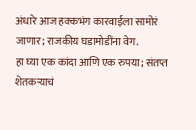अंधारे आज हक्कभंग कारवाईला सामोरं जाणार; राजकीय घडामोडींना वेग.
हा घ्या एक कांदा आणि एक रुपया; संतप्त शेतकऱ्याचं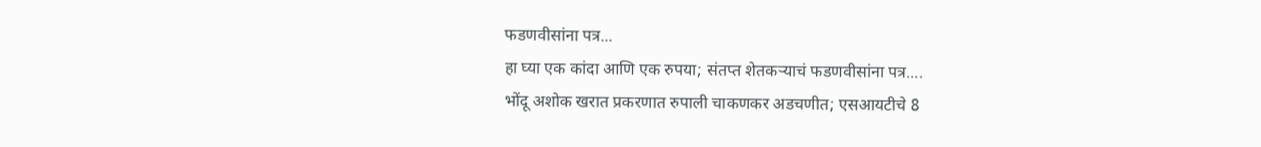फडणवीसांना पत्र...
हा घ्या एक कांदा आणि एक रुपया; संतप्त शेतकऱ्याचं फडणवीसांना पत्र....
भोंदू अशोक खरात प्रकरणात रुपाली चाकणकर अडचणीत; एसआयटीचे 8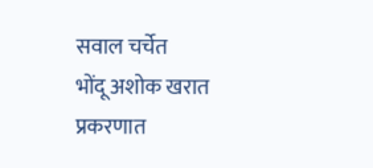सवाल चर्चेत
भोंदू अशोक खरात प्रकरणात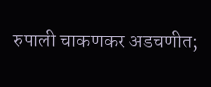रुपाली चाकणकर अडचणीत;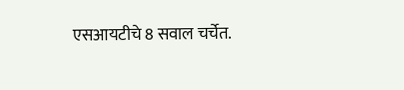एसआयटीचे 8 सवाल चर्चेत.